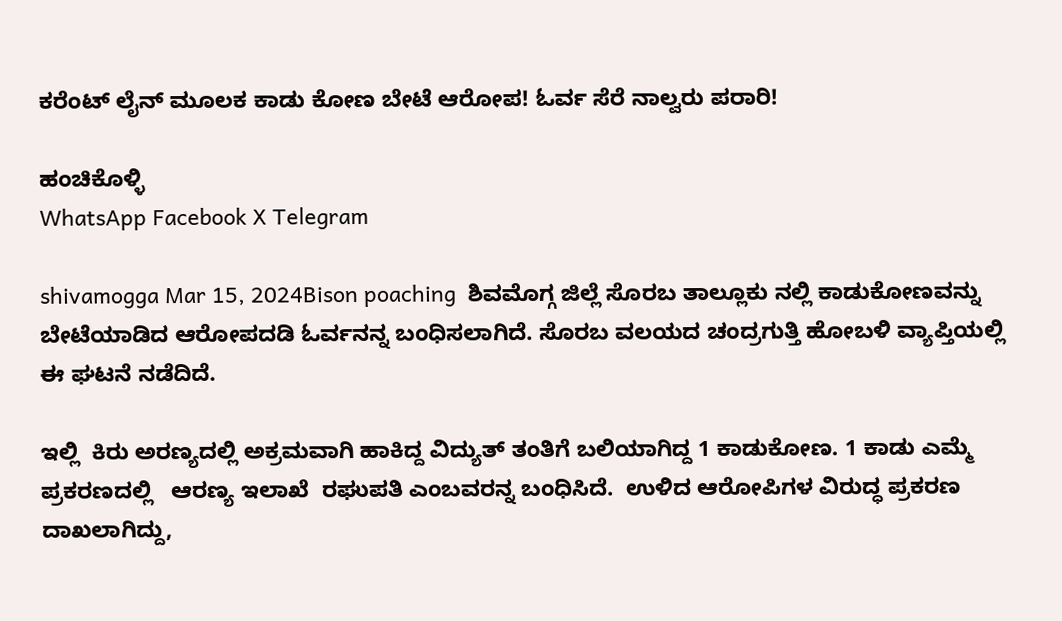ಕರೆಂಟ್ ಲೈನ್ ಮೂಲಕ ಕಾಡು ಕೋಣ ಬೇಟೆ ಆರೋಪ! ಓರ್ವ ಸೆರೆ ನಾಲ್ವರು ಪರಾರಿ!

ಹಂಚಿಕೊಳ್ಳಿ
WhatsApp Facebook X Telegram

shivamogga Mar 15, 2024Bison poaching  ಶಿವಮೊಗ್ಗ ಜಿಲ್ಲೆ ಸೊರಬ ತಾಲ್ಲೂಕು ನಲ್ಲಿ ಕಾಡುಕೋಣವನ್ನು ಬೇಟೆಯಾಡಿದ ಆರೋಪದಡಿ ಓರ್ವನನ್ನ ಬಂಧಿಸಲಾಗಿದೆ. ಸೊರಬ ವಲಯದ ಚಂದ್ರಗುತ್ತಿ ಹೋಬಳಿ ವ್ಯಾಪ್ತಿಯಲ್ಲಿ ಈ ಘಟನೆ ನಡೆದಿದೆ.

ಇಲ್ಲಿ  ಕಿರು ಅರಣ್ಯದಲ್ಲಿ ಅಕ್ರಮವಾಗಿ ಹಾಕಿದ್ದ ವಿದ್ಯುತ್ ತಂತಿಗೆ ಬಲಿಯಾಗಿದ್ದ 1 ಕಾಡುಕೋಣ. 1 ಕಾಡು ಎಮ್ಮೆ ಪ್ರಕರಣದಲ್ಲಿ   ಆರಣ್ಯ ಇಲಾಖೆ  ರಘುಪತಿ ಎಂಬವರನ್ನ ಬಂಧಿಸಿದೆ.  ಉಳಿದ ಆರೋಪಿಗಳ ವಿರುದ್ಧ ಪ್ರಕರಣ ದಾಖಲಾಗಿದ್ದು,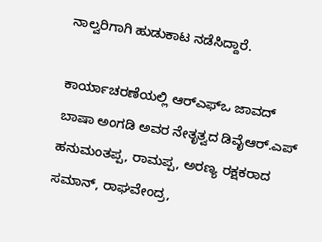ನಾಲ್ವರಿಗಾಗಿ ಹುಡುಕಾಟ ನಡೆಸಿದ್ದಾರೆ.

ಕಾರ್ಯಾಚರಣೆಯಲ್ಲಿ ಆರ್‌ಎಫ್‌ಒ ಜಾವದ್ ಬಾಷಾ ಅಂಗಡಿ ಅವರ ನೇತೃತ್ವದ ಡಿವೈಆರ್‌.ಎಪ್‌ ಹನುಮಂತಪ್ಪ, ರಾಮಪ್ಪ, ಅರಣ್ಯ ರಕ್ಷಕರಾದ ಸಮಾನ್, ರಾಘವೇಂದ್ರ,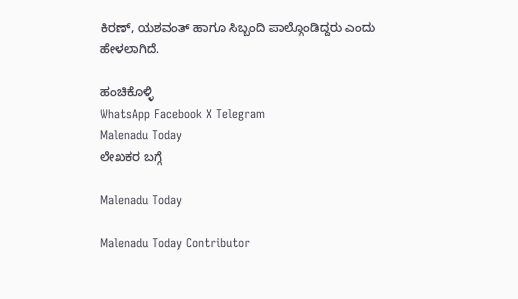ಕಿರಣ್, ಯಶವಂತ್ ಹಾಗೂ ಸಿಬ್ಬಂದಿ ಪಾಲ್ಗೊಂಡಿದ್ದರು ಎಂದು ಹೇಳಲಾಗಿದೆ.

ಹಂಚಿಕೊಳ್ಳಿ
WhatsApp Facebook X Telegram
Malenadu Today
ಲೇಖಕರ ಬಗ್ಗೆ

Malenadu Today

Malenadu Today Contributor